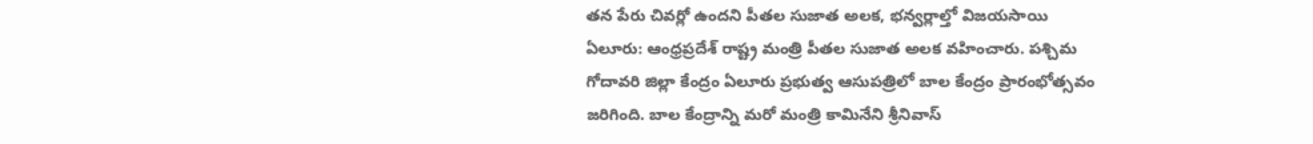తన పేరు చివర్లో ఉందని పీతల సుజాత అలక, భన్వర్లాల్తో విజయసాయి
ఏలూరు: ఆంధ్రప్రదేశ్ రాష్ట్ర మంత్రి పీతల సుజాత అలక వహించారు. పశ్చిమ గోదావరి జిల్లా కేంద్రం ఏలూరు ప్రభుత్వ ఆసుపత్రిలో బాల కేంద్రం ప్రారంభోత్సవం జరిగింది. బాల కేంద్రాన్ని మరో మంత్రి కామినేని శ్రీనివాస్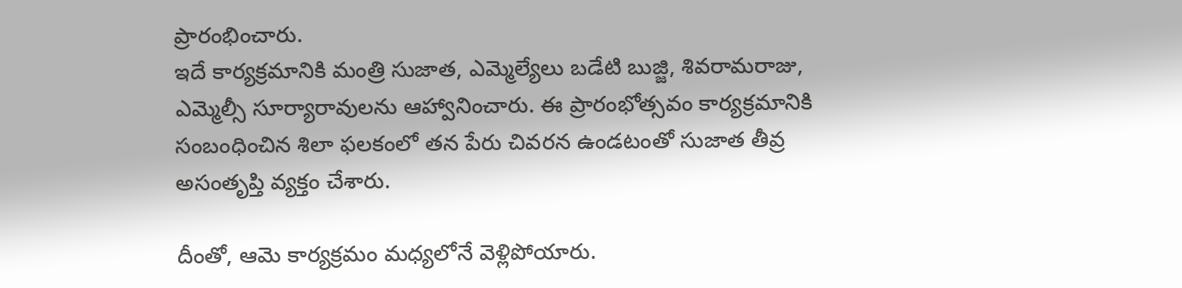ప్రారంభించారు.
ఇదే కార్యక్రమానికి మంత్రి సుజాత, ఎమ్మెల్యేలు బడేటి బుజ్జి, శివరామరాజు, ఎమ్మెల్సీ సూర్యారావులను ఆహ్వానించారు. ఈ ప్రారంభోత్సవం కార్యక్రమానికి సంబంధించిన శిలా ఫలకంలో తన పేరు చివరన ఉండటంతో సుజాత తీవ్ర అసంతృప్తి వ్యక్తం చేశారు.

దీంతో, ఆమె కార్యక్రమం మధ్యలోనే వెళ్లిపోయారు.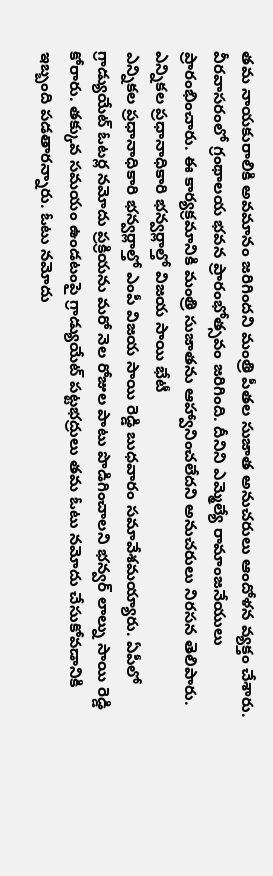తమ నాయకురాలికి అవమానం జరిగిందని మంత్రి పీతల సుజాత అనుచరులు ఆందోళన వ్యక్తం చేశారు. వీరవాసరంలో గ్రంథాలయ భవన ప్రారంభోత్సవం జరిగింది. దీనిని ఎమ్మెల్యే రామాంజనేయులు ప్రారంభించారు. ఈ కార్యక్రమానికి మంత్రి సుజాతను ఆహ్వానించలేదని అనుచరులు నిరసన తెలిపారు.
ఎన్నికల ప్రధానాధికారి భన్వర్లాల్తో విజయ సాయి భేటీ
ఎన్నికల ప్రధానాధికారి భన్వర్లాల్తో ఎంపీ విజయ సాయి రెడ్డి బుధవారం సమావేశమయ్యారు. ఏపీలో గ్రాడ్యుయేట్ ఓటర్ల నమోదు ప్రక్రియను మరో నెల రోజుల పాటు పొడిగించాలని భన్వర్ లాల్ను సాయి రెడ్డి కోరారు. తక్కువ సమయం ఉండటంపై గ్రాడ్యుయేట్ పట్టభద్రులు తమ ఓటు నమోదు చేసుకోవడానికి ఇబ్బంది పడతారన్నారు. ఓటు నమోదు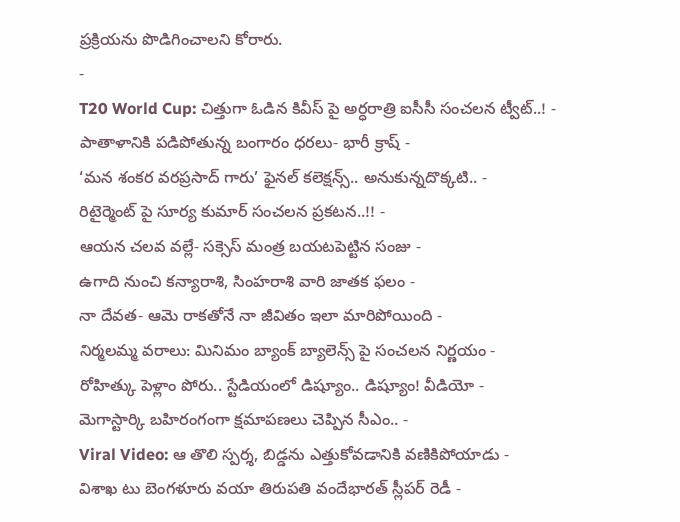ప్రక్రియను పొడిగించాలని కోరారు.
-
T20 World Cup: చిత్తుగా ఓడిన కివీస్ పై అర్ధరాత్రి ఐసీసీ సంచలన ట్వీట్..! -
పాతాళానికి పడిపోతున్న బంగారం ధరలు- భారీ క్రాష్ -
‘మన శంకర వరప్రసాద్ గారు’ ఫైనల్ కలెక్షన్స్.. అనుకున్నదొక్కటి.. -
రిటైర్మెంట్ పై సూర్య కుమార్ సంచలన ప్రకటన..!! -
ఆయన చలవ వల్లే- సక్సెస్ మంత్ర బయటపెట్టిన సంజు -
ఉగాది నుంచి కన్యారాశి, సింహరాశి వారి జాతక ఫలం -
నా దేవత- ఆమె రాకతోనే నా జీవితం ఇలా మారిపోయింది -
నిర్మలమ్మ వరాలు: మినిమం బ్యాంక్ బ్యాలెన్స్ పై సంచలన నిర్ణయం -
రోహిత్కు పెళ్లాం పోరు.. స్టేడియంలో డిష్యూం.. డిష్యూం! వీడియో -
మెగాస్టార్కి బహిరంగంగా క్షమాపణలు చెప్పిన సీఎం.. -
Viral Video: ఆ తొలి స్పర్శ, బిడ్డను ఎత్తుకోవడానికి వణికిపోయాడు -
విశాఖ టు బెంగళూరు వయా తిరుపతి వందేభారత్ స్లీపర్ రెడీ -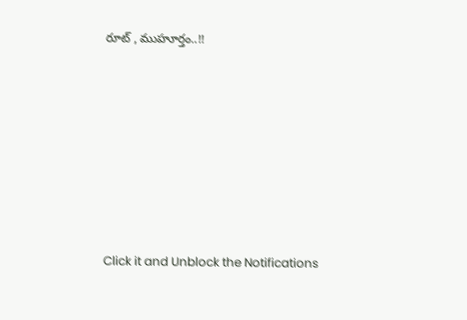రూట్ , ముహూర్తం..!!












Click it and Unblock the Notifications